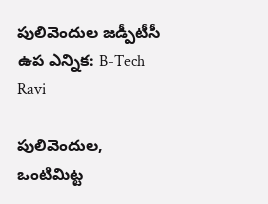పులివెందుల జడ్పీటీసీ ఉప ఎన్నిక: B-Tech Ravi

పులివెందుల, ఒంటిమిట్ట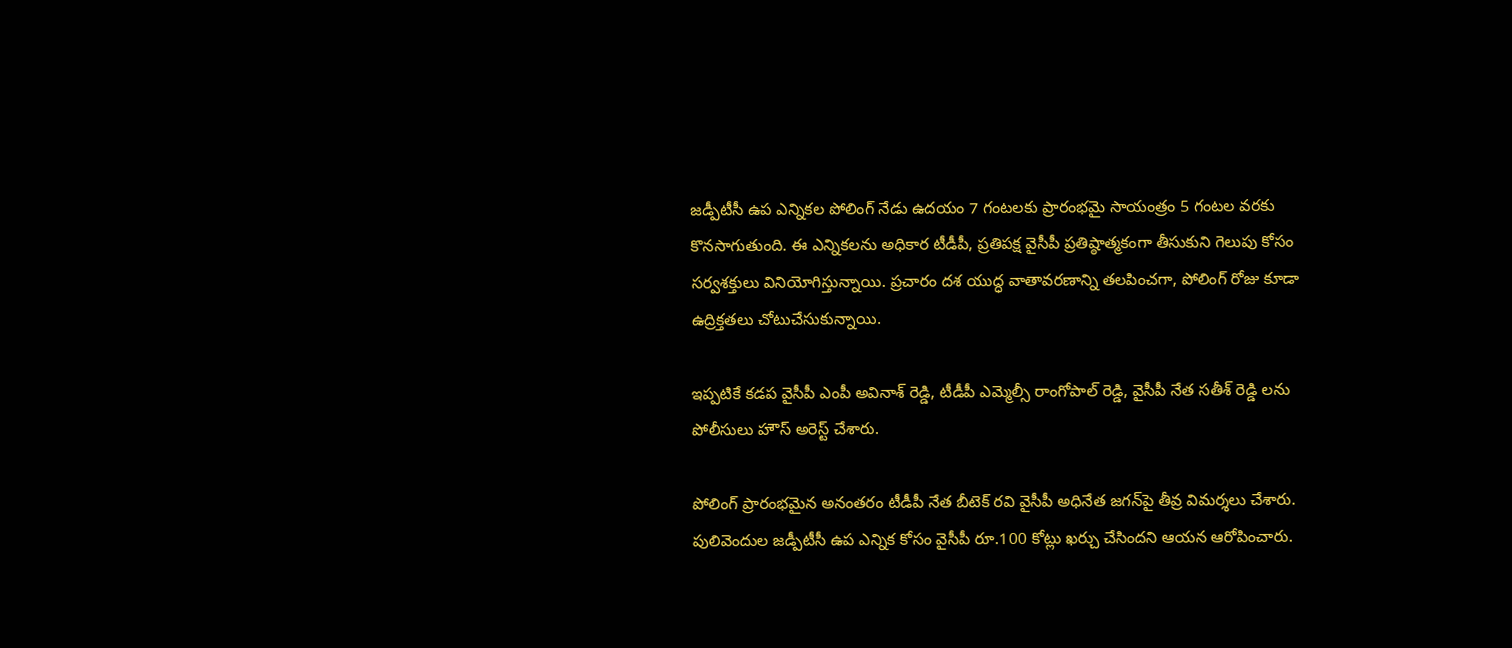జడ్పీటీసీ ఉప ఎన్నికల పోలింగ్ నేడు ఉదయం 7 గంటలకు ప్రారంభమై సాయంత్రం 5 గంటల వరకు కొనసాగుతుంది. ఈ ఎన్నికలను అధికార టీడీపీ, ప్రతిపక్ష వైసీపీ ప్రతిష్ఠాత్మకంగా తీసుకుని గెలుపు కోసం సర్వశక్తులు వినియోగిస్తున్నాయి. ప్రచారం దశ యుద్ధ వాతావరణాన్ని తలపించగా, పోలింగ్ రోజు కూడా ఉద్రిక్తతలు చోటుచేసుకున్నాయి.

ఇప్పటికే కడప వైసీపీ ఎంపీ అవినాశ్ రెడ్డి, టీడీపీ ఎమ్మెల్సీ రాంగోపాల్ రెడ్డి, వైసీపీ నేత సతీశ్ రెడ్డి లను పోలీసులు హౌస్ అరెస్ట్ చేశారు.

పోలింగ్ ప్రారంభమైన అనంతరం టీడీపీ నేత బీటెక్ రవి వైసీపీ అధినేత జగన్‌పై తీవ్ర విమర్శలు చేశారు. పులివెందుల జడ్పీటీసీ ఉప ఎన్నిక కోసం వైసీపీ రూ.100 కోట్లు ఖర్చు చేసిందని ఆయన ఆరోపించారు.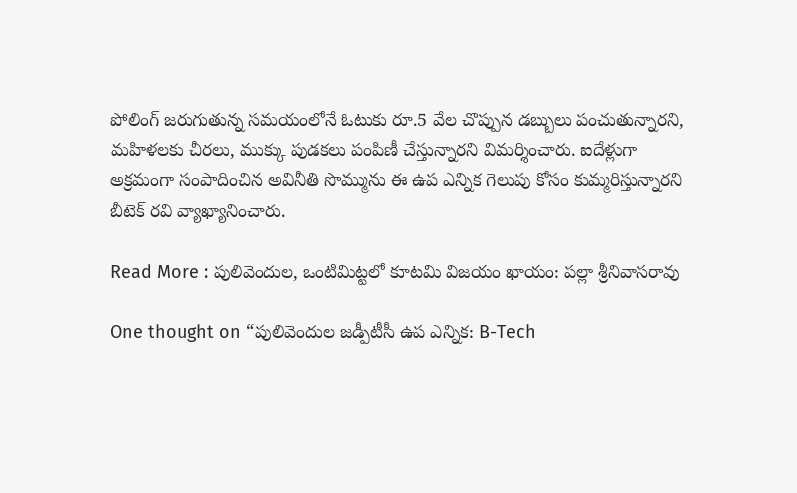పోలింగ్ జరుగుతున్న సమయంలోనే ఓటుకు రూ.5 వేల చొప్పున డబ్బులు పంచుతున్నారని, మహిళలకు చీరలు, ముక్కు పుడకలు పంపిణీ చేస్తున్నారని విమర్శించారు. ఐదేళ్లుగా అక్రమంగా సంపాదించిన అవినీతి సొమ్మును ఈ ఉప ఎన్నిక గెలుపు కోసం కుమ్మరిస్తున్నారని బీటెక్ రవి వ్యాఖ్యానించారు.

Read More : పులివెందుల, ఒంటిమిట్టలో కూటమి విజయం ఖాయం: పల్లా శ్రీనివాసరావు

One thought on “పులివెందుల జడ్పీటీసీ ఉప ఎన్నిక: B-Tech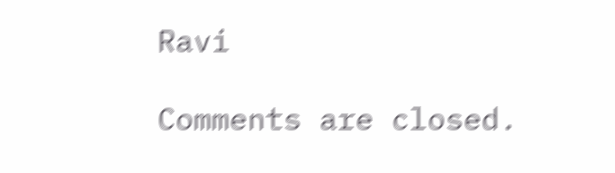Ravi

Comments are closed.